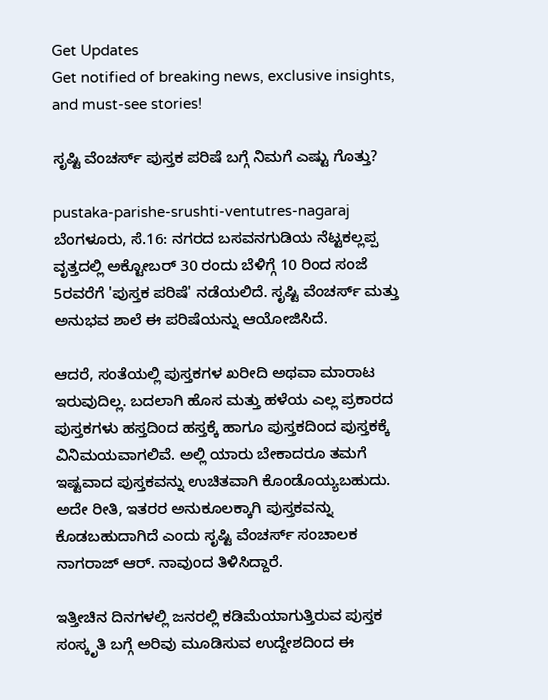Get Updates
Get notified of breaking news, exclusive insights, and must-see stories!

ಸೃಷ್ಟಿ ವೆಂಚರ್ಸ್ ಪುಸ್ತಕ ಪರಿಷೆ ಬಗ್ಗೆ ನಿಮಗೆ ಎಷ್ಟು ಗೊತ್ತು?

pustaka-parishe-srushti-ventutres-nagaraj
ಬೆಂಗಳೂರು, ಸೆ.16: ನಗರದ ಬಸವನಗುಡಿಯ ನೆಟ್ಟಕಲ್ಲಪ್ಪ ವೃತ್ತದಲ್ಲಿ ಅಕ್ಟೋಬರ್ 30 ರಂದು ಬೆಳಿಗ್ಗೆ 10 ರಿಂದ ಸಂಜೆ 5ರವರೆಗೆ 'ಪುಸ್ತಕ ಪರಿಷೆ' ನಡೆಯಲಿದೆ. ಸೃಷ್ಟಿ ವೆಂಚರ್ಸ್ ಮತ್ತು ಅನುಭವ ಶಾಲೆ ಈ ಪರಿಷೆಯನ್ನು ಆಯೋಜಿಸಿದೆ.

ಆದರೆ, ಸಂತೆಯಲ್ಲಿ ಪುಸ್ತಕಗಳ ಖರೀದಿ ಅಥವಾ ಮಾರಾಟ ಇರುವುದಿಲ್ಲ. ಬದಲಾಗಿ ಹೊಸ ಮತ್ತು ಹಳೆಯ ಎಲ್ಲ ಪ್ರಕಾರದ ಪುಸ್ತಕಗಳು ಹಸ್ತದಿಂದ ಹಸ್ತಕ್ಕೆ ಹಾಗೂ ಪುಸ್ತಕದಿಂದ ಪುಸ್ತಕಕ್ಕೆ ವಿನಿಮಯವಾಗಲಿವೆ. ಅಲ್ಲಿ ಯಾರು ಬೇಕಾದರೂ ತಮಗೆ ಇಷ್ಟವಾದ ಪುಸ್ತಕವನ್ನು ಉಚಿತವಾಗಿ ಕೊಂಡೊಯ್ಯಬಹುದು. ಅದೇ ರೀತಿ, ಇತರರ ಅನುಕೂಲಕ್ಕಾಗಿ ಪುಸ್ತಕವನ್ನು ಕೊಡಬಹುದಾಗಿದೆ ಎಂದು ಸೃಷ್ಟಿ ವೆಂಚರ್ಸ್ ಸಂಚಾಲಕ ನಾಗರಾಜ್‌ ಆರ್. ನಾವುಂದ ತಿಳಿಸಿದ್ದಾರೆ.

ಇತ್ತೀಚಿನ ದಿನಗಳಲ್ಲಿ ಜನರಲ್ಲಿ ಕಡಿಮೆಯಾಗುತ್ತಿರುವ ಪುಸ್ತಕ ಸಂಸ್ಕೃತಿ ಬಗ್ಗೆ ಅರಿವು ಮೂಡಿಸುವ ಉದ್ದೇಶದಿಂದ ಈ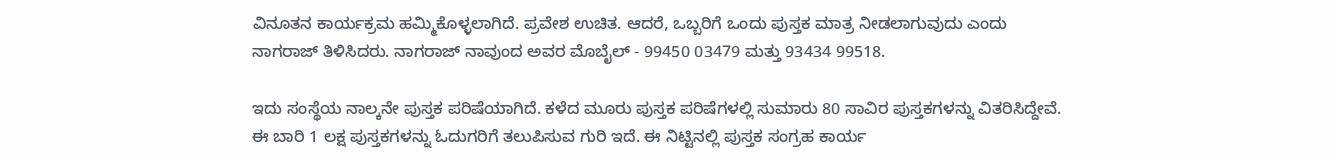ವಿನೂತನ ಕಾರ್ಯಕ್ರಮ ಹಮ್ಮಿಕೊಳ್ಳಲಾಗಿದೆ. ಪ್ರವೇಶ ಉಚಿತ. ಆದರೆ, ಒಬ್ಬರಿಗೆ ಒಂದು ಪುಸ್ತಕ ಮಾತ್ರ ನೀಡಲಾಗುವುದು ಎಂದು ನಾಗರಾಜ್‌ ತಿಳಿಸಿದರು. ನಾಗರಾಜ್‌ ನಾವುಂದ ಅವರ ಮೊಬೈಲ್ - 99450 03479 ಮತ್ತು 93434 99518.

ಇದು ಸಂಸ್ಥೆಯ ನಾಲ್ಕನೇ ಪುಸ್ತಕ ಪರಿಷೆಯಾಗಿದೆ. ಕಳೆದ ಮೂರು ಪುಸ್ತಕ ಪರಿಷೆಗಳಲ್ಲಿ ಸುಮಾರು 80 ಸಾವಿರ ಪುಸ್ತಕಗಳನ್ನು ವಿತರಿಸಿದ್ದೇವೆ. ಈ ಬಾರಿ 1 ಲಕ್ಷ ಪುಸ್ತಕಗಳನ್ನು ಓದುಗರಿಗೆ ತಲುಪಿಸುವ ಗುರಿ ಇದೆ. ಈ ನಿಟ್ಟಿನಲ್ಲಿ ಪುಸ್ತಕ ಸಂಗ್ರಹ ಕಾರ್ಯ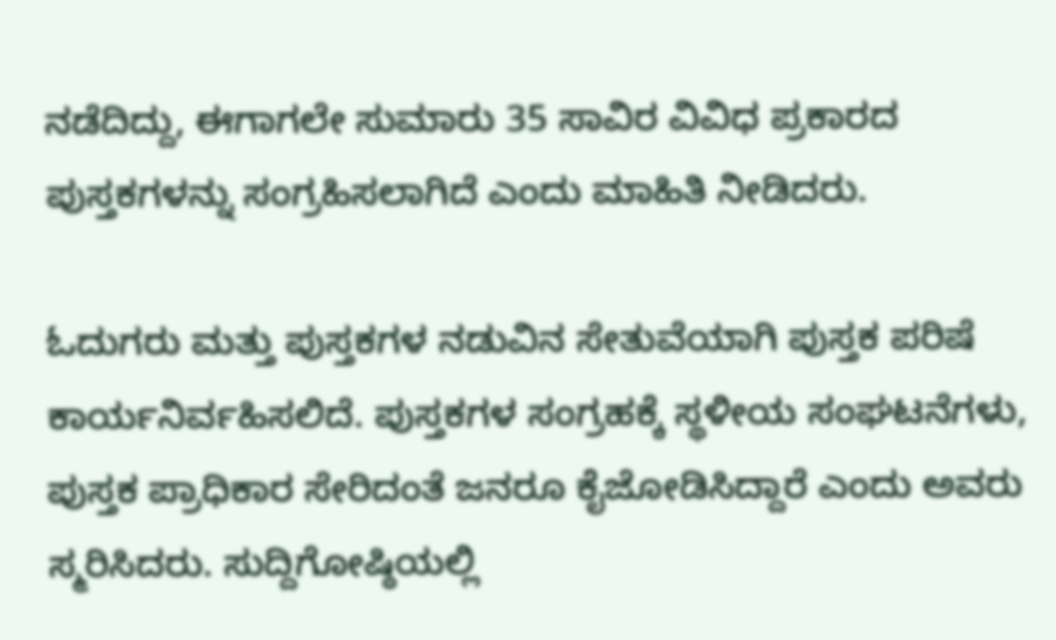ನಡೆದಿದ್ದು, ಈಗಾಗಲೇ ಸುಮಾರು 35 ಸಾವಿರ ವಿವಿಧ ಪ್ರಕಾರದ ಪುಸ್ತಕಗಳನ್ನು ಸಂಗ್ರಹಿಸಲಾಗಿದೆ ಎಂದು ಮಾಹಿತಿ ನೀಡಿದರು.

ಓದುಗರು ಮತ್ತು ಪುಸ್ತಕಗಳ ನಡುವಿನ ಸೇತುವೆಯಾಗಿ ಪುಸ್ತಕ ಪರಿಷೆ ಕಾರ್ಯನಿರ್ವಹಿಸಲಿದೆ. ಪುಸ್ತಕಗಳ ಸಂಗ್ರಹಕ್ಕೆ ಸ್ಥಳೀಯ ಸಂಘಟನೆಗಳು, ಪುಸ್ತಕ ಪ್ರಾಧಿಕಾರ ಸೇರಿದಂತೆ ಜನರೂ ಕೈಜೋಡಿಸಿದ್ದಾರೆ ಎಂದು ಅವರು ಸ್ಮರಿಸಿದರು. ಸುದ್ದಿಗೋಷ್ಠಿಯಲ್ಲಿ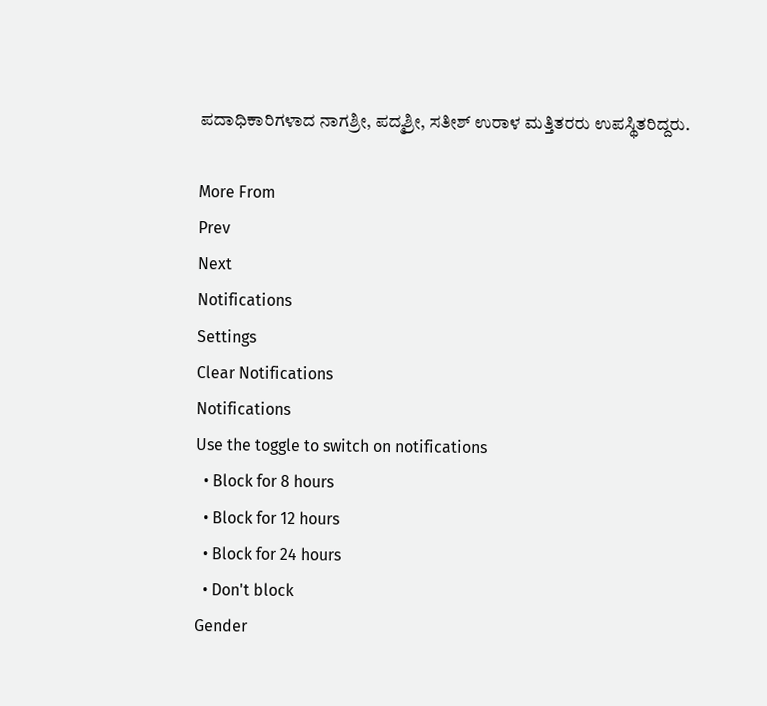ಪದಾಧಿಕಾರಿಗಳಾದ ನಾಗಶ್ರೀ, ಪದ್ಮಶ್ರೀ, ಸತೀಶ್‌ ಉರಾಳ ಮತ್ತಿತರರು ಉಪಸ್ಥಿತರಿದ್ದರು.

More From
Prev
Next
Notifications
Settings
Clear Notifications
Notifications
Use the toggle to switch on notifications
  • Block for 8 hours
  • Block for 12 hours
  • Block for 24 hours
  • Don't block
Gender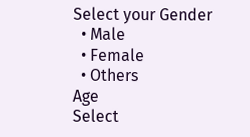Select your Gender
  • Male
  • Female
  • Others
Age
Select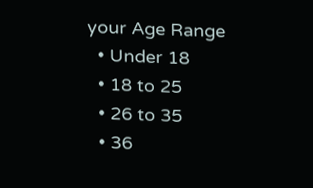your Age Range
  • Under 18
  • 18 to 25
  • 26 to 35
  • 36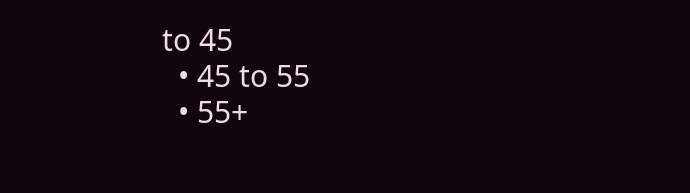to 45
  • 45 to 55
  • 55+